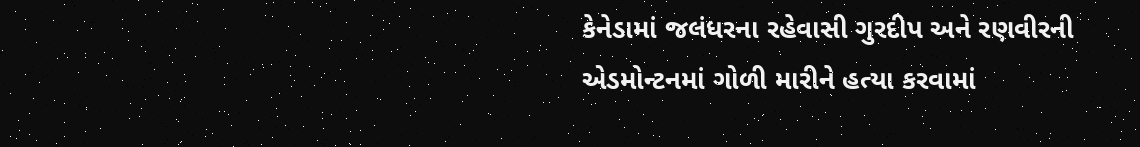કેનેડામાં જલંધરના રહેવાસી ગુરદીપ અને રણવીરની એડમોન્ટનમાં ગોળી મારીને હત્યા કરવામાં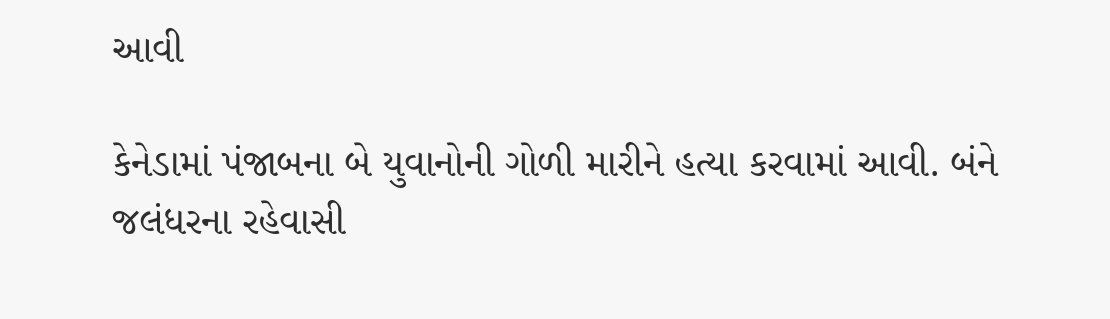આવી

કેનેડામાં પંજાબના બે યુવાનોની ગોળી મારીને હત્યા કરવામાં આવી. બંને જલંધરના રહેવાસી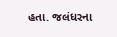હતા. જલંધરના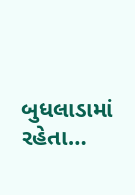બુધલાડામાં રહેતા…